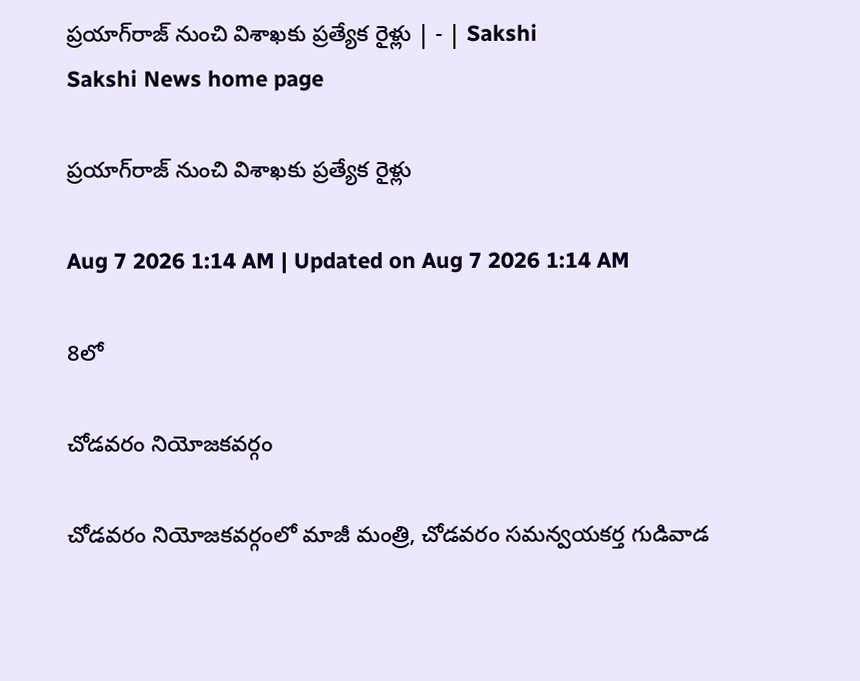ప్రయాగ్‌రాజ్‌ నుంచి విశాఖకు ప్రత్యేక రైళ్లు | - | Sakshi
Sakshi News home page

ప్రయాగ్‌రాజ్‌ నుంచి విశాఖకు ప్రత్యేక రైళ్లు

Aug 7 2026 1:14 AM | Updated on Aug 7 2026 1:14 AM

8లో

చోడవరం నియోజకవర్గం

చోడవరం నియోజకవర్గంలో మాజీ మంత్రి, చోడవరం సమన్వయకర్త గుడివాడ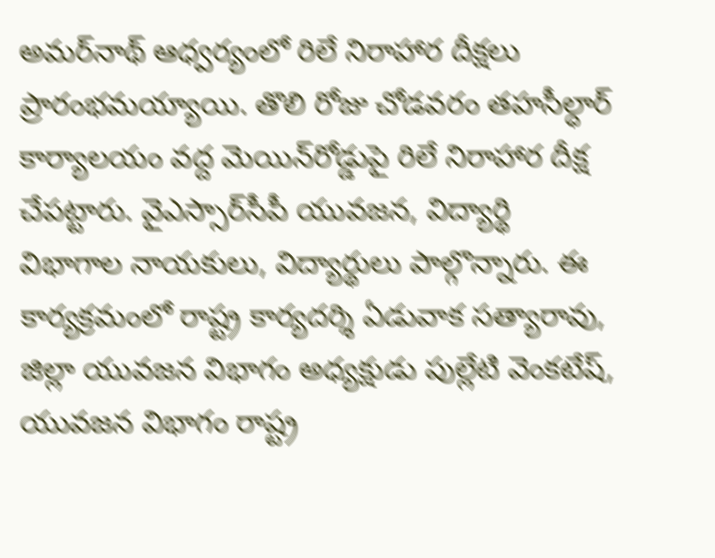అమర్‌నాథ్‌ ఆధ్వర్యంలో రిలే నిరాహార దీక్షలు ప్రారంభమయ్యాయి. తొలి రోజు చోడవరం తహసీల్ధార్‌ కార్యాలయం వద్ద మెయిన్‌రోడ్డుపై రిలే నిరాహార దీక్ష చేపట్టారు. వైఎస్సార్‌సీపీ యువజన, విద్యార్థి విభాగాల నాయకులు, విద్యార్థులు పాల్గొన్నారు. ఈ కార్యక్రమంలో రాష్ట్ర కార్యదర్శి ఏడువాక సత్యారావు, జిల్లా యువజన విభాగం అధ్యక్షుడు పుల్లేటి వెంకటేష్‌, యువజన విభాగం రాష్ట్ర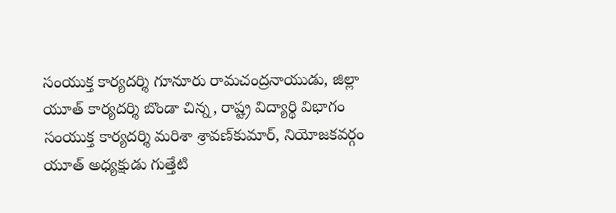సంయుక్త కార్యదర్శి గూనూరు రామచంద్రనాయుడు, జిల్లా యూత్‌ కార్యదర్శి బొండా చిన్న, రాష్ట్ర విద్యార్థి విభాగం సంయుక్త కార్యదర్శి మరిశా శ్రావణ్‌కుమార్‌, నియోజకవర్గం యూత్‌ అధ్యక్షుడు గుత్తేటి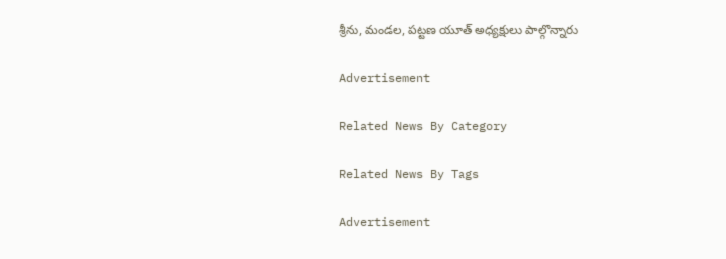శ్రీను, మండల, పట్టణ యూత్‌ అధ్యక్షులు పాల్గొన్నారు

Advertisement

Related News By Category

Related News By Tags

Advertisement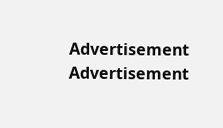Advertisement
Advertisement